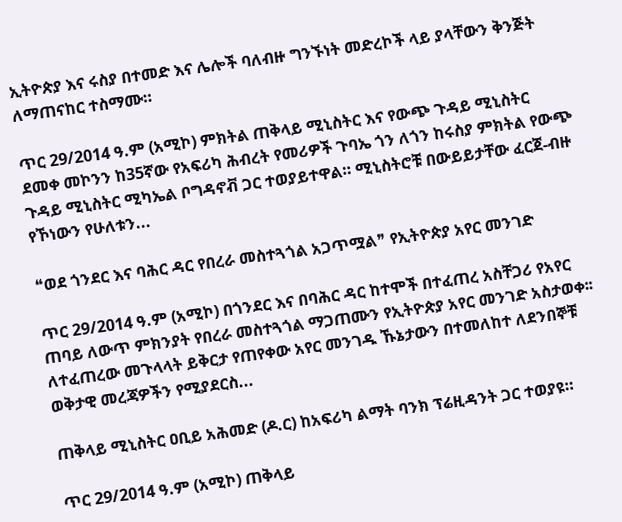ኢትዮጵያ እና ሩስያ በተመድ እና ሌሎች ባለብዙ ግንኙነት መድረኮች ላይ ያላቸውን ቅንጅት ለማጠናከር ተስማሙ።

ጥር 29/2014 ዓ.ም (አሚኮ) ምክትል ጠቅላይ ሚኒስትር እና የውጭ ጉዳይ ሚኒስትር ደመቀ መኮንን ከ35ኛው የአፍሪካ ሕብረት የመሪዎች ጉባኤ ጎን ለጎን ከሩስያ ምክትል የውጭ ጉዳይ ሚኒስትር ሚካኤል ቦግዳኖቭ ጋር ተወያይተዋል። ሚኒስትሮቹ በውይይታቸው ፈርጀ-ብዙ የኾነውን የሁለቱን...

❝ወደ ጎንደር እና ባሕር ዳር የበረራ መስተጓጎል አጋጥሟል❞ የኢትዮጵያ አየር መንገድ

ጥር 29/2014 ዓ.ም (አሚኮ) በጎንደር እና በባሕር ዳር ከተሞች በተፈጠረ አስቸጋሪ የአየር ጠባይ ለውጥ ምክንያት የበረራ መስተጓጎል ማጋጠሙን የኢትዮጵያ አየር መንገድ አስታወቀ፡፡ ለተፈጠረው መጉላላት ይቅርታ የጠየቀው አየር መንገዱ ኹኔታውን በተመለከተ ለደንበኞቹ ወቅታዊ መረጃዎችን የሚያደርስ...

ጠቅላይ ሚኒስትር ዐቢይ አሕመድ (ዶ.ር) ከአፍሪካ ልማት ባንክ ፕሬዚዳንት ጋር ተወያዩ።

ጥር 29/2014 ዓ.ም (አሚኮ) ጠቅላይ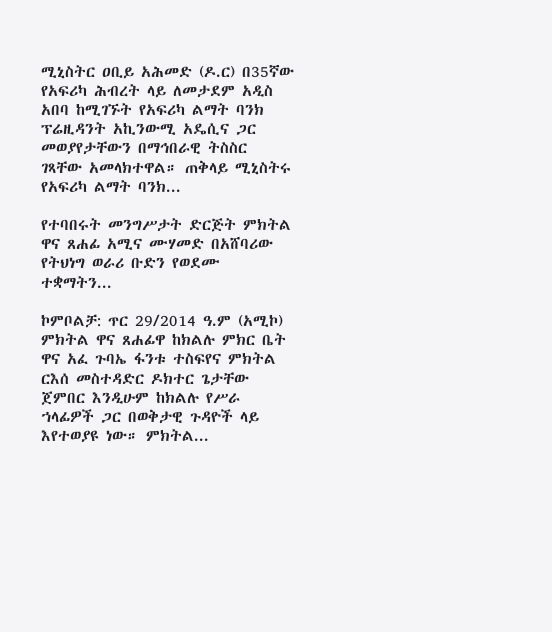ሚኒስትር ዐቢይ አሕመድ (ዶ.ር) በ35ኛው የአፍሪካ ሕብረት ላይ ለመታደም አዲስ አበባ ከሚገኙት የአፍሪካ ልማት ባንክ ፕሬዚዳንት አኪንውሚ አዴሲና ጋር መወያየታቸውን በማኅበራዊ ትስስር ገጻቸው አመላክተዋል። ጠቅላይ ሚኒስትሩ የአፍሪካ ልማት ባንክ...

የተባበሩት መንግሥታት ድርጅት ምክትል ዋና ጸሐፊ አሚና ሙሃመድ በአሸባሪው የትህነግ ወራሪ ቡድን የወደሙ ተቋማትን...

ኮምቦልቻ: ጥር 29/2014 ዓ.ም (አሚኮ) ምክትል ዋና ጸሐፊዋ ከክልሉ ምክር ቤት ዋና አፈ ጉባኤ ፋንቱ ተስፍየና ምክትል ርእሰ መስተዳድር ዶክተር ጌታቸው ጀምበር እንዲሁም ከክልሉ የሥራ ኀላፊዎች ጋር በወቅታዊ ጉዳዮች ላይ እየተወያዩ ነው። ምክትል...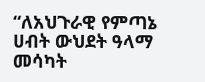“ለአህጉራዊ የምጣኔ ሀብት ውህደት ዓላማ መሳካት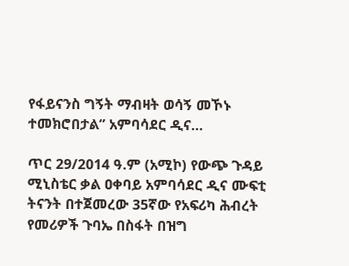የፋይናንስ ግኝት ማብዛት ወሳኝ መኾኑ ተመክሮበታል” አምባሳደር ዲና...

ጥር 29/2014 ዓ.ም (አሚኮ) የውጭ ጉዳይ ሚኒስቴር ቃል ዐቀባይ አምባሳደር ዲና ሙፍቲ ትናንት በተጀመረው 35ኛው የአፍሪካ ሕብረት የመሪዎች ጉባኤ በስፋት በዝግ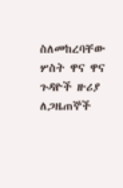ስለመከረባቸው ሦስት ዋና ዋና ጉዳዮች ዙሪያ ለጋዜጠኞች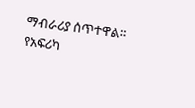ማብራሪያ ሰጥተዋል። የአፍሪካ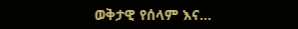ወቅታዊ የሰላም እና...